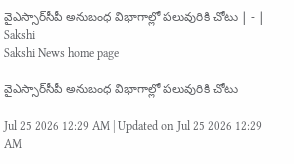వైఎస్సార్‌సీపీ అనుబంధ విభాగాల్లో పలువురికి చోటు | - | Sakshi
Sakshi News home page

వైఎస్సార్‌సీపీ అనుబంధ విభాగాల్లో పలువురికి చోటు

Jul 25 2026 12:29 AM | Updated on Jul 25 2026 12:29 AM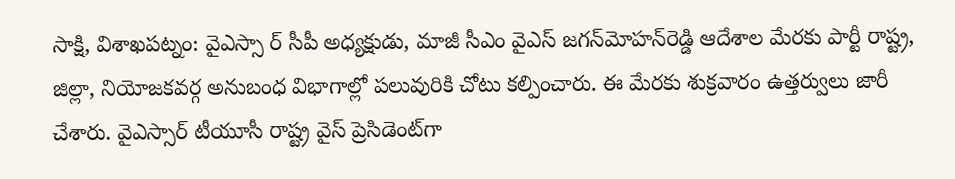సాక్షి, విశాఖపట్నం: వైఎస్సా ర్‌ సీపీ అధ్యక్షుడు, మాజీ సీఎం వైఎస్‌ జగన్‌మోహన్‌రెడ్డి ఆదేశాల మేరకు పార్టీ రాష్ట్ర, జిల్లా, నియోజకవర్గ అనుబంధ విభాగాల్లో పలువురికి చోటు కల్పించారు. ఈ మేరకు శుక్రవారం ఉత్తర్వులు జారీ చేశారు. వైఎస్సార్‌ టీయూసీ రాష్ట్ర వైస్‌ ప్రెసిడెంట్‌గా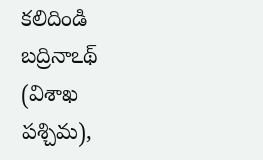కలిదిండి బద్రినాఽథ్‌ (విశాఖ పశ్చిమ),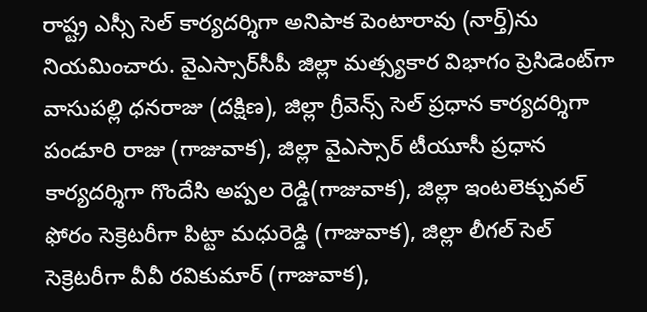రాష్ట్ర ఎస్సీ సెల్‌ కార్యదర్శిగా అనిపాక పెంటారావు (నార్త్‌)ను నియమించారు. వైఎస్సార్‌సీపీ జిల్లా మత్స్యకార విభాగం ప్రెసిడెంట్‌గా వాసుపల్లి ధనరాజు (దక్షిణ), జిల్లా గ్రీవెన్స్‌ సెల్‌ ప్రధాన కార్యదర్శిగా పండూరి రాజు (గాజువాక), జిల్లా వైఎస్సార్‌ టీయూసీ ప్రధాన కార్యదర్శిగా గొందేసి అప్పల రెడ్డి(గాజువాక), జిల్లా ఇంటలెక్చువల్‌ ఫోరం సెక్రెటరీగా పిట్టా మధురెడ్డి (గాజువాక), జిల్లా లీగల్‌ సెల్‌ సెక్రెటరీగా వీవీ రవికుమార్‌ (గాజువాక),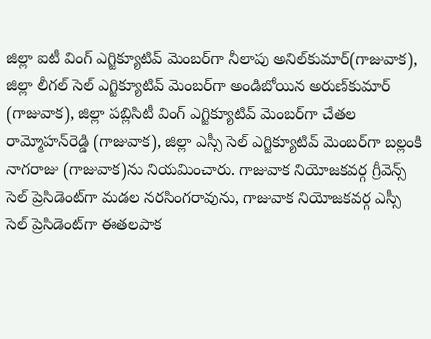జిల్లా ఐటీ వింగ్‌ ఎగ్జిక్యూటివ్‌ మెంబర్‌గా నీలాపు అనిల్‌కుమార్‌(గాజువాక), జిల్లా లీగల్‌ సెల్‌ ఎగ్జిక్యూటివ్‌ మెంబర్‌గా అండిబోయిన అరుణ్‌కుమార్‌ (గాజువాక), జిల్లా పబ్లిసిటీ వింగ్‌ ఎగ్జిక్యూటివ్‌ మెంబర్‌గా చేతల రామ్మోహన్‌రెడ్డి (గాజువాక), జిల్లా ఎస్సీ సెల్‌ ఎగ్జిక్యూటివ్‌ మెంబర్‌గా బల్లంకి నాగరాజు (గాజువాక)ను నియమించారు. గాజువాక నియోజకవర్గ గ్రీవెన్స్‌ సెల్‌ ప్రెసిడెంట్‌గా మడల నరసింగరావును, గాజువాక నియోజకవర్గ ఎస్సీ సెల్‌ ప్రెసిడెంట్‌గా ఈతలపాక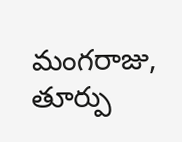మంగరాజు, తూర్పు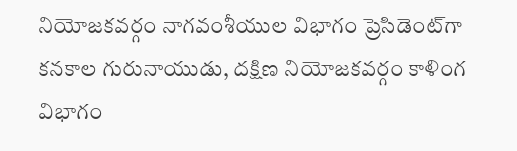నియోజకవర్గం నాగవంశీయుల విభాగం ప్రెసిడెంట్‌గా కనకాల గురునాయుడు, దక్షిణ నియోజకవర్గం కాళింగ విభాగం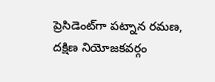ప్రెసిడెంట్‌గా పట్నాన రమణ, దక్షిణ నియోజకవర్గం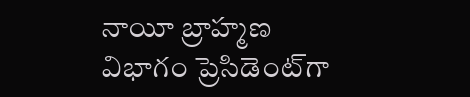నాయీ బ్రాహ్మణ విభాగం ప్రెసిడెంట్‌గా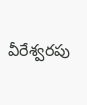వీరేశ్వరపు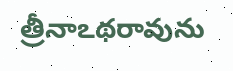త్రీనాఽథరావును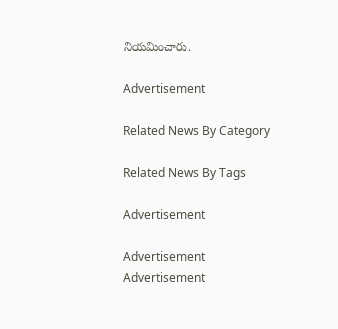నియమించారు.

Advertisement

Related News By Category

Related News By Tags

Advertisement

Advertisement
Advertisement